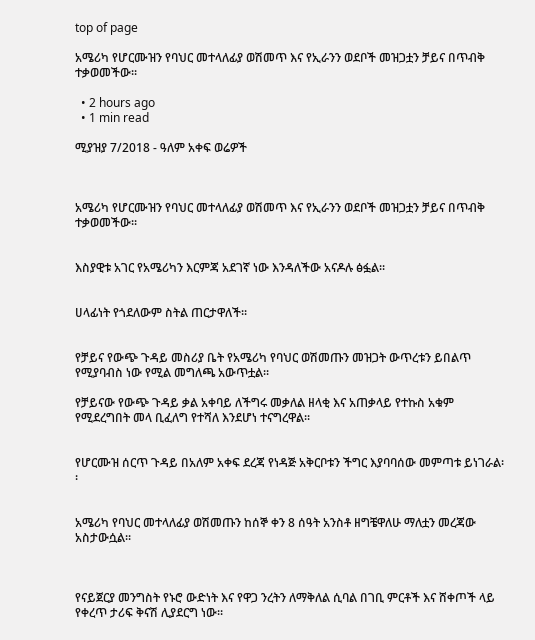top of page

አሜሪካ የሆርሙዝን የባህር መተላለፊያ ወሽመጥ እና የኢራንን ወደቦች መዝጋቷን ቻይና በጥብቅ ተቃወመችው፡፡

  • 2 hours ago
  • 1 min read

ሚያዝያ 7/2018 - ዓለም አቀፍ ወሬዎች



አሜሪካ የሆርሙዝን የባህር መተላለፊያ ወሽመጥ እና የኢራንን ወደቦች መዝጋቷን ቻይና በጥብቅ ተቃወመችው፡፡


እስያዊቱ አገር የአሜሪካን እርምጃ አደገኛ ነው እንዳለችው አናዶሉ ፅፏል፡፡


ሀላፊነት የጎደለውም ስትል ጠርታዋለች፡፡


የቻይና የውጭ ጉዳይ መስሪያ ቤት የአሜሪካ የባህር ወሽመጡን መዝጋት ውጥረቱን ይበልጥ የሚያባብስ ነው የሚል መግለጫ አውጥቷል፡፡

የቻይናው የውጭ ጉዳይ ቃል አቀባይ ለችግሩ መቃለል ዘላቂ እና አጠቃላይ የተኩስ አቁም የሚደረግበት መላ ቢፈለግ የተሻለ እንደሆነ ተናግረዋል፡፡


የሆርሙዝ ሰርጥ ጉዳይ በአለም አቀፍ ደረጃ የነዳጅ አቅርቦቱን ችግር እያባባሰው መምጣቱ ይነገራል፡፡


አሜሪካ የባህር መተላለፊያ ወሽመጡን ከሰኞ ቀን 8 ሰዓት አንስቶ ዘግቼዋለሁ ማለቷን መረጃው አስታውሷል፡፡



የናይጀርያ መንግስት የኑሮ ውድነት እና የዋጋ ንረትን ለማቅለል ሲባል በገቢ ምርቶች እና ሸቀጦች ላይ የቀረጥ ታሪፍ ቅናሽ ሊያደርግ ነው፡፡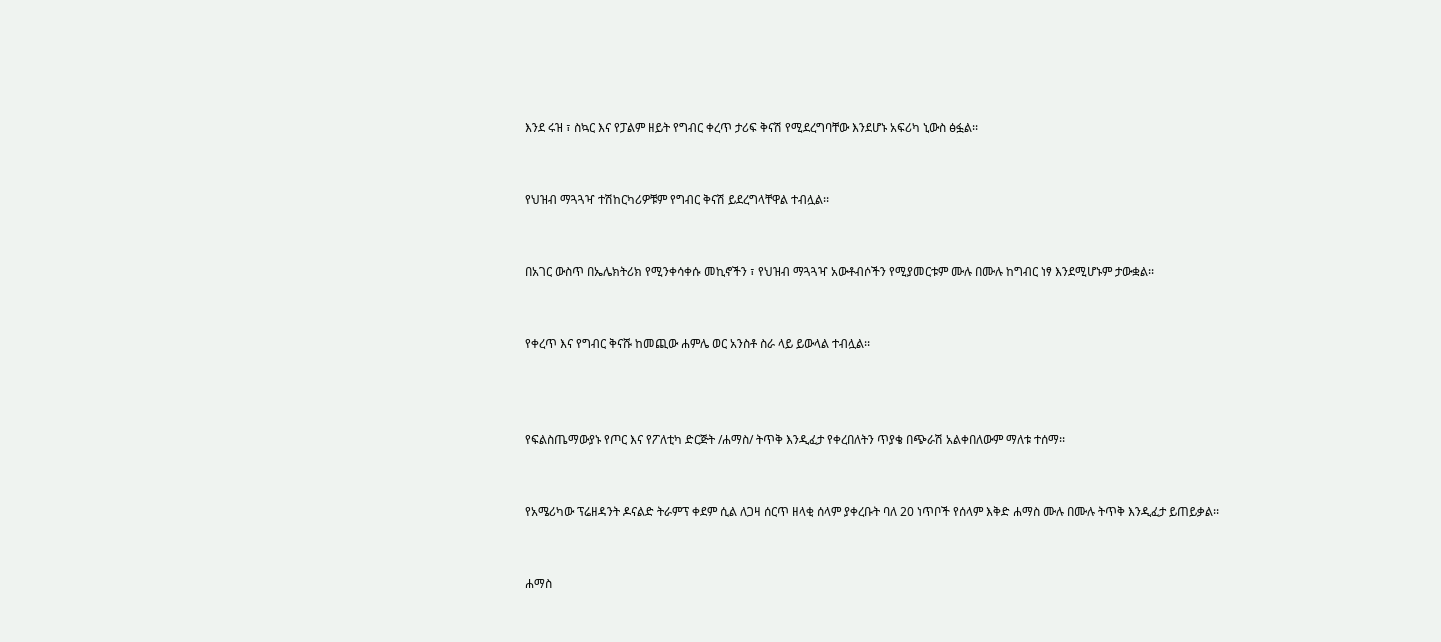እንደ ሩዝ ፣ ስኳር እና የፓልም ዘይት የግብር ቀረጥ ታሪፍ ቅናሽ የሚደረግባቸው እንደሆኑ አፍሪካ ኒውስ ፅፏል፡፡


የህዝብ ማጓጓዣ ተሽከርካሪዎቹም የግብር ቅናሽ ይደረግላቸዋል ተብሏል፡፡


በአገር ውስጥ በኤሌክትሪክ የሚንቀሳቀሱ መኪኖችን ፣ የህዝብ ማጓጓዣ አውቶብሶችን የሚያመርቱም ሙሉ በሙሉ ከግብር ነፃ እንደሚሆኑም ታውቋል፡፡


የቀረጥ እና የግብር ቅናሹ ከመጪው ሐምሌ ወር አንስቶ ስራ ላይ ይውላል ተብሏል፡፡



የፍልስጤማውያኑ የጦር እና የፖለቲካ ድርጅት /ሐማስ/ ትጥቅ እንዲፈታ የቀረበለትን ጥያቄ በጭራሽ አልቀበለውም ማለቱ ተሰማ፡፡


የአሜሪካው ፕሬዘዳንት ዶናልድ ትራምፕ ቀደም ሲል ለጋዛ ሰርጥ ዘላቂ ሰላም ያቀረቡት ባለ 20 ነጥቦች የሰላም እቅድ ሐማስ ሙሉ በሙሉ ትጥቅ እንዲፈታ ይጠይቃል፡፡


ሐማስ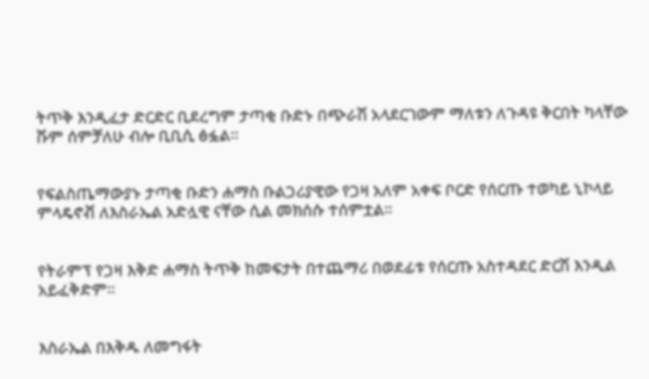ትጥቅ እንዲፈታ ድርድር ቢደረግም ታጣቂ ቡድኑ በጭራሽ አላደርገውም ማለቱን ለጉዳዩ ቅርበት ካላቸው ሹም ሰምቻለሁ ብሎ ቢቢሲ ፅፏል፡፡


የፍልስጤማውያኑ ታጣቂ ቡድን ሐማስ ቡልጋሪያዊው የጋዛ አለም አቀፍ ቦርድ የሰርጡ ተወካይ ኒኮላይ ምላዴኖቭ ለእስራኤል አድሏዊ ናቸው ሲል መክሰሱ ተሰምቷል፡፡


የትራምፕ የጋዛ እቅድ ሐማስ ትጥቅ ከመፍታት በተጨማሪ በወደፊቱ የሰርጡ አስተዳደር ድርሽ እንዲል አይፈቅድም፡፡


እስራኤል በእቅዱ ለመግፋት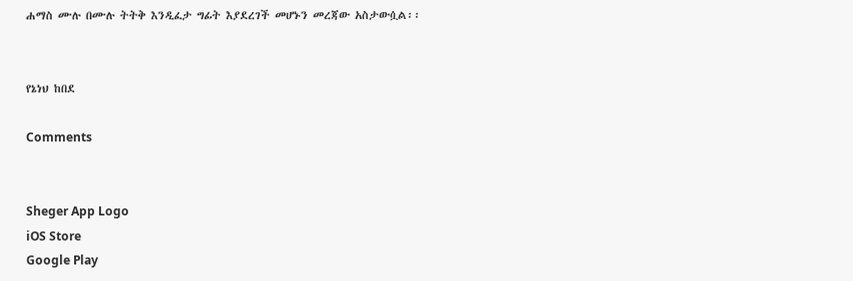ሐማስ ሙሉ በሙሉ ትትቅ እንዲፈታ ግፊት እያደረገች መሆኑን መረጃው አስታውሷል፡፡


የኔነህ ከበደ

Comments


Sheger App Logo
iOS Store
Google Play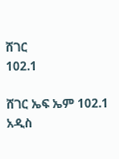ሸገር
102.1

ሸገር ኤፍ ኤም 102.1 አዲስ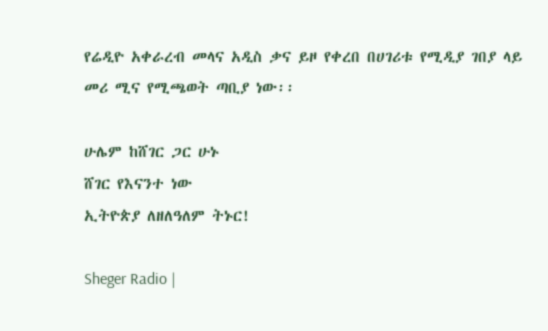የሬዲዮ አቀራረብ መላና አዲስ ቃና ይዞ የቀረበ በሀገሪቱ የሚዲያ ገበያ ላይ መሪ ሚና የሚጫወት ጣቢያ ነው፡፡

ሁሌም ከሸገር ጋር ሁኑ
ሸገር የእናንተ ነው
ኢትዮጵያ ለዘለዓለም ትኑር!

Sheger Radio |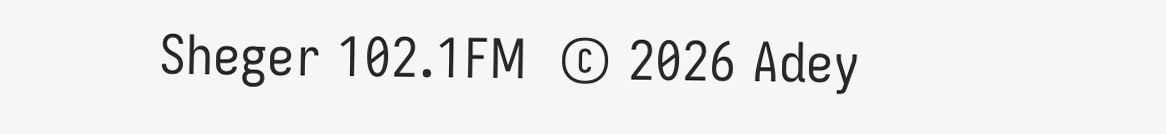Sheger 102.1FM  © 2026 Adey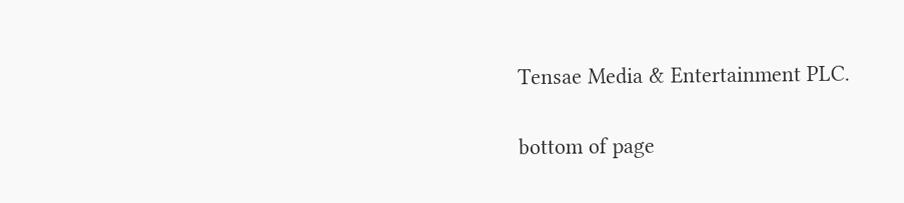Tensae Media & Entertainment PLC.

bottom of page